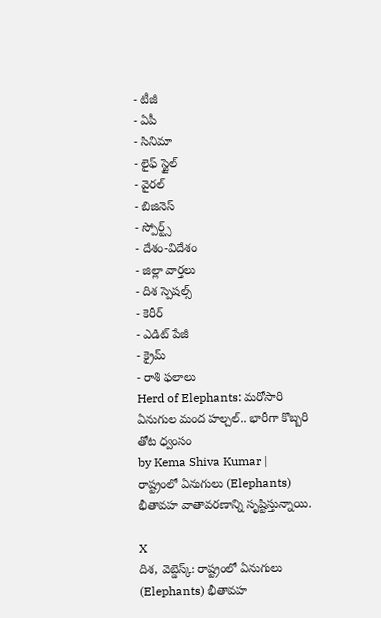- టీజీ
- ఏపీ
- సినిమా
- లైఫ్ స్టైల్
- వైరల్
- బిజినెస్
- స్పోర్ట్స్
- దేశం-విదేశం
- జిల్లా వార్తలు
- దిశ స్పెషల్స్
- కెరీర్
- ఎడిట్ పేజీ
- క్రైమ్
- రాశి ఫలాలు
Herd of Elephants: మరోసారి ఏనుగుల మంద హల్చల్.. భారీగా కొబ్బరి తోట ధ్వంసం
by Kema Shiva Kumar |
రాష్ట్రంలో ఏనుగులు (Elephants) భీతావహ వాతావరణాన్ని సృష్టిస్తున్నాయి.

X
దిశ, వెబ్డెస్క్: రాష్ట్రంలో ఏనుగులు (Elephants) భీతావహ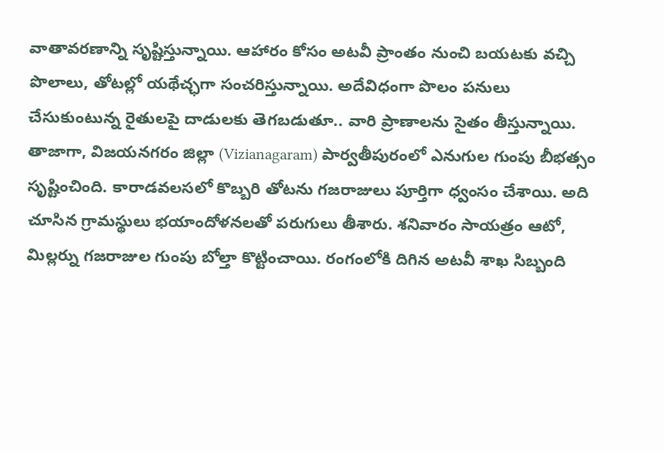వాతావరణాన్ని సృష్టిస్తున్నాయి. ఆహారం కోసం అటవీ ప్రాంతం నుంచి బయటకు వచ్చి పొలాలు, తోటల్లో యథేచ్ఛగా సంచరిస్తున్నాయి. అదేవిధంగా పొలం పనులు చేసుకుంటున్న రైతులపై దాడులకు తెగబడుతూ.. వారి ప్రాణాలను సైతం తీస్తున్నాయి. తాజాగా, విజయనగరం జిల్లా (Vizianagaram) పార్వతీపురంలో ఎనుగుల గుంపు బీభత్సం సృష్టించింది. కారాడవలసలో కొబ్బరి తోటను గజరాజులు పూర్తిగా ధ్వంసం చేశాయి. అది చూసిన గ్రామస్థులు భయాందోళనలతో పరుగులు తీశారు. శనివారం సాయత్రం ఆటో, మిల్లర్ను గజరాజుల గుంపు బోల్తా కొట్టించాయి. రంగంలోకి దిగిన అటవీ శాఖ సిబ్బంది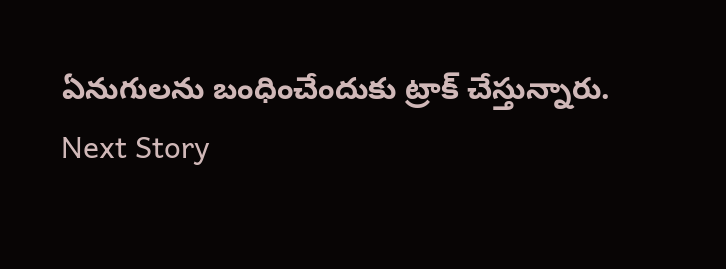ఏనుగులను బంధించేందుకు ట్రాక్ చేస్తున్నారు.
Next Story